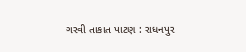ગરવી તાકાત પાટણ : રાધનપુર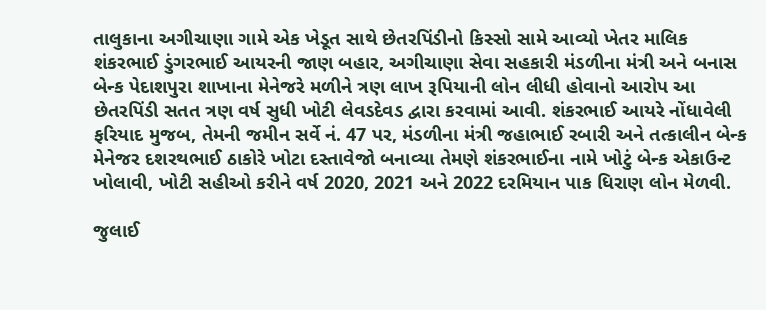તાલુકાના અગીચાણા ગામે એક ખેડૂત સાથે છેતરપિંડીનો કિસ્સો સામે આવ્યો ખેતર માલિક શંકરભાઈ ડુંગરભાઈ આયરની જાણ બહાર, અગીચાણા સેવા સહકારી મંડળીના મંત્રી અને બનાસ બેન્ક પેદાશપુરા શાખાના મેનેજરે મળીને ત્રણ લાખ રૂપિયાની લોન લીધી હોવાનો આરોપ આ છેતરપિંડી સતત ત્રણ વર્ષ સુધી ખોટી લેવડદેવડ દ્વારા કરવામાં આવી. શંકરભાઈ આયરે નોંધાવેલી ફરિયાદ મુજબ, તેમની જમીન સર્વે નં. 47 પર, મંડળીના મંત્રી જહાભાઈ રબારી અને તત્કાલીન બેન્ક મેનેજર દશરથભાઈ ઠાકોરે ખોટા દસ્તાવેજો બનાવ્યા તેમણે શંકરભાઈના નામે ખોટું બેન્ક એકાઉન્ટ ખોલાવી, ખોટી સહીઓ કરીને વર્ષ 2020, 2021 અને 2022 દરમિયાન પાક ધિરાણ લોન મેળવી.

જુલાઈ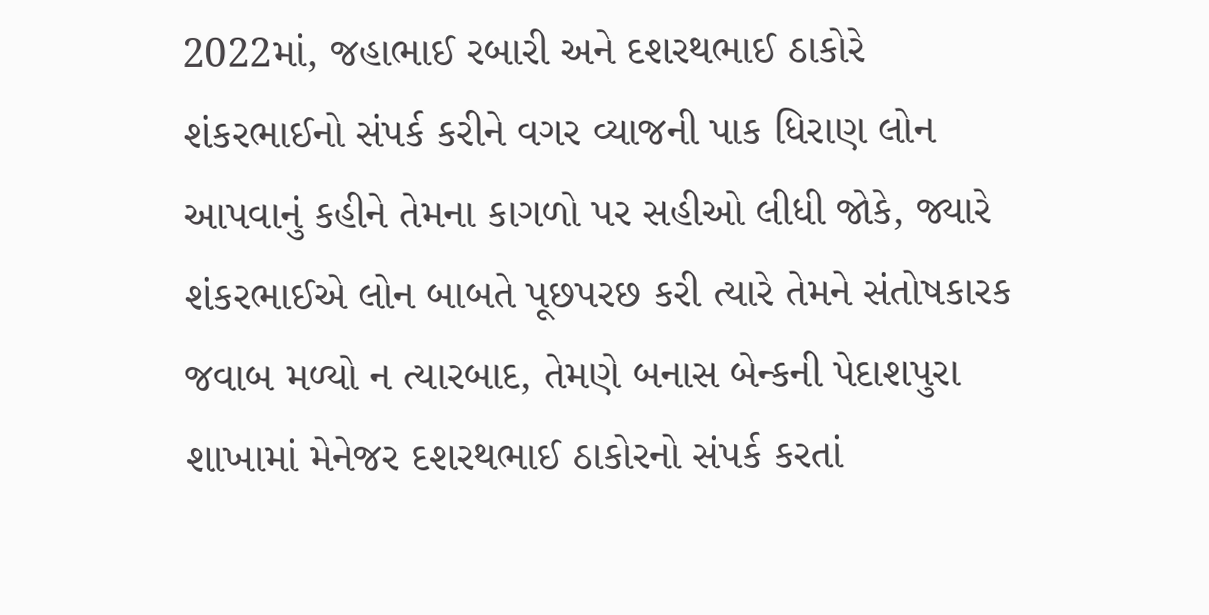2022માં, જહાભાઈ રબારી અને દશરથભાઈ ઠાકોરે શંકરભાઈનો સંપર્ક કરીને વગર વ્યાજની પાક ધિરાણ લોન આપવાનું કહીને તેમના કાગળો પર સહીઓ લીધી જોકે, જ્યારે શંકરભાઈએ લોન બાબતે પૂછપરછ કરી ત્યારે તેમને સંતોષકારક જવાબ મળ્યો ન ત્યારબાદ, તેમણે બનાસ બેન્કની પેદાશપુરા શાખામાં મેનેજર દશરથભાઈ ઠાકોરનો સંપર્ક કરતાં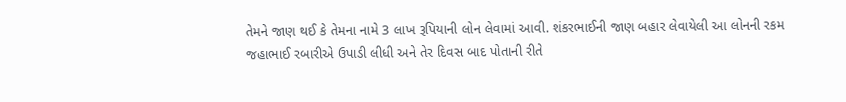તેમને જાણ થઈ કે તેમના નામે 3 લાખ રૂપિયાની લોન લેવામાં આવી. શંકરભાઈની જાણ બહાર લેવાયેલી આ લોનની રકમ જહાભાઈ રબારીએ ઉપાડી લીધી અને તેર દિવસ બાદ પોતાની રીતે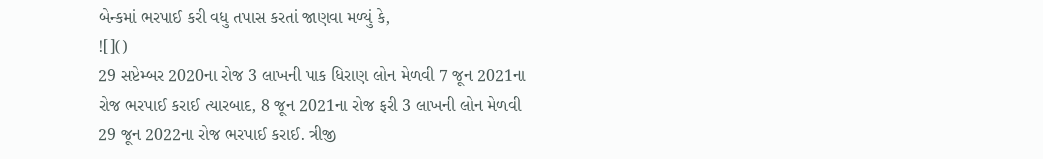બેન્કમાં ભરપાઈ કરી વધુ તપાસ કરતાં જાણવા મળ્યું કે,
![]()
29 સપ્ટેમ્બર 2020ના રોજ 3 લાખની પાક ધિરાણ લોન મેળવી 7 જૂન 2021ના રોજ ભરપાઈ કરાઈ ત્યારબાદ, 8 જૂન 2021ના રોજ ફરી 3 લાખની લોન મેળવી 29 જૂન 2022ના રોજ ભરપાઈ કરાઈ. ત્રીજી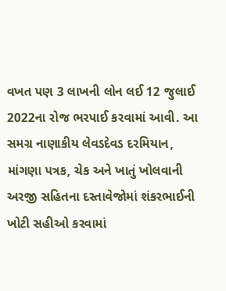વખત પણ 3 લાખની લોન લઈ 12 જુલાઈ 2022ના રોજ ભરપાઈ કરવામાં આવી. આ સમગ્ર નાણાકીય લેવડદેવડ દરમિયાન, માંગણા પત્રક, ચેક અને ખાતું ખોલવાની અરજી સહિતના દસ્તાવેજોમાં શંકરભાઈની ખોટી સહીઓ કરવામાં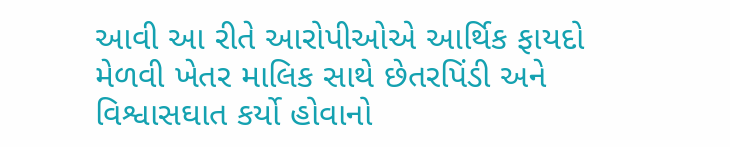આવી આ રીતે આરોપીઓએ આર્થિક ફાયદો મેળવી ખેતર માલિક સાથે છેતરપિંડી અને વિશ્વાસઘાત કર્યો હોવાનો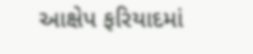આક્ષેપ ફરિયાદમાં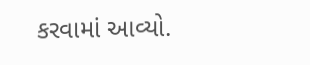કરવામાં આવ્યો.